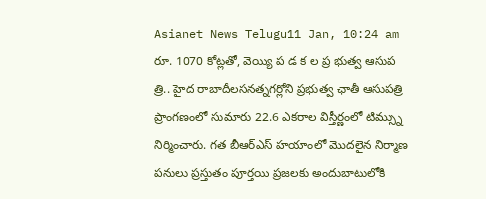Asianet News Telugu11 Jan, 10:24 am
రూ. 1070 కోట్లతో, వెయ్యి ప డ క ల ప్ర భుత్వ ఆసుప త్రి.. హైద రాబాదీలసనత్నగర్లోని ప్రభుత్వ ఛాతీ ఆసుపత్రి ప్రాంగణంలో సుమారు 22.6 ఎకరాల విస్తీర్ణంలో టిమ్స్ను నిర్మించారు. గత బీఆర్ఎస్ హయాంలో మొదలైన నిర్మాణ పనులు ప్రస్తుతం పూర్తయి ప్రజలకు అందుబాటులోకి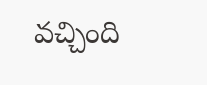వచ్చింది